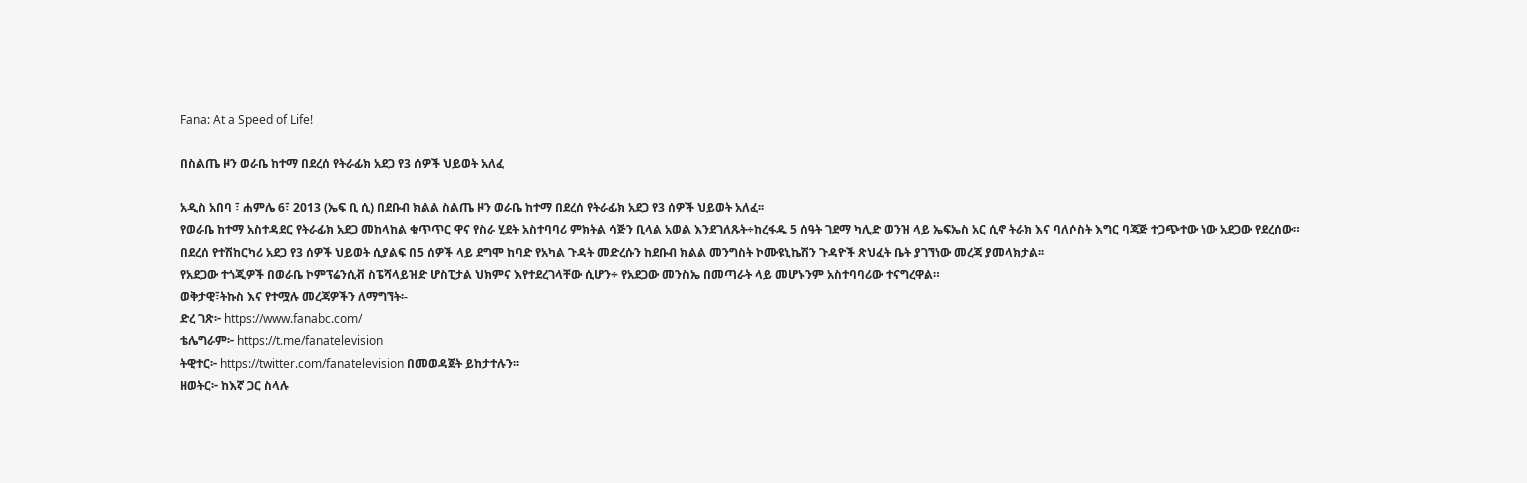Fana: At a Speed of Life!

በስልጤ ዞን ወራቤ ከተማ በደረሰ የትራፊክ አደጋ የ3 ሰዎች ህይወት አለፈ

አዲስ አበባ ፣ ሐምሌ 6፣ 2013 (ኤፍ ቢ ሲ) በደቡብ ክልል ስልጤ ዞን ወራቤ ከተማ በደረሰ የትራፊክ አደጋ የ3 ሰዎች ህይወት አለፈ፡፡
የወራቤ ከተማ አስተዳደር የትራፊክ አደጋ መከላከል ቁጥጥር ዋና የስራ ሂደት አስተባባሪ ምክትል ሳጅን ቢላል አወል እንደገለጹት÷ከረፋዱ 5 ሰዓት ገደማ ካሊድ ወንዝ ላይ ኤፍኤስ አር ሲኖ ትራክ እና ባለሶስት እግር ባጃጅ ተጋጭተው ነው አደጋው የደረሰው።
በደረሰ የተሽከርካሪ አደጋ የ3 ሰዎች ህይወት ሲያልፍ በ5 ሰዎች ላይ ደግሞ ከባድ የአካል ጉዳት መድረሱን ከደቡብ ክልል መንግስት ኮሙዩኒኬሽን ጉዳዮች ጽህፈት ቤት ያገኘነው መረጃ ያመላክታል፡፡
የአደጋው ተጎጂዎች በወራቤ ኮምፕሬንሲቭ ስፔሻላይዝድ ሆስፒታል ህክምና እየተደረገላቸው ሲሆን÷ የአደጋው መንስኤ በመጣራት ላይ መሆኑንም አስተባባሪው ተናግረዋል።
ወቅታዊ፣ትኩስ እና የተሟሉ መረጃዎችን ለማግኘት፡-
ድረ ገጽ፦ https://www.fanabc.com/
ቴሌግራም፦ https://t.me/fanatelevision
ትዊተር፦ https://twitter.com/fanatelevision በመወዳጀት ይከታተሉን፡፡
ዘወትር፦ ከእኛ ጋር ስላሉ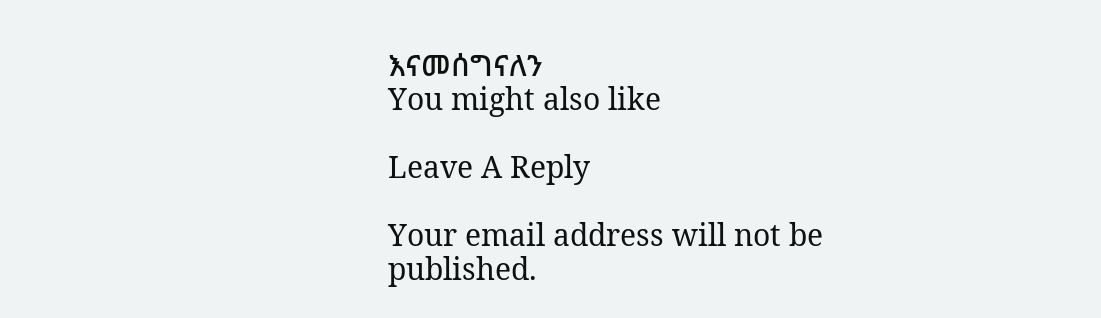እናመሰግናለን
You might also like

Leave A Reply

Your email address will not be published.